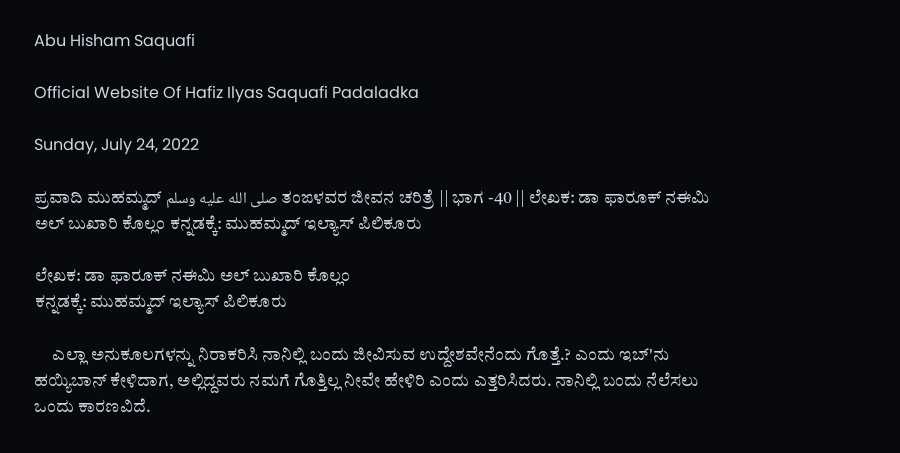Abu Hisham Saquafi

Official Website Of Hafiz Ilyas Saquafi Padaladka

Sunday, July 24, 2022

ಪ್ರವಾದಿ ಮುಹಮ್ಮದ್ صلى الله عليه وسلم ತಂಙಳವರ ಜೀವನ ಚರಿತ್ರೆ || ಭಾಗ -40 || ಲೇಖಕ: ಡಾ ಫಾರೂಕ್ ನಈಮಿ ಅಲ್ ಬುಖಾರಿ ಕೊಲ್ಲಂ ಕನ್ನಡಕ್ಕೆ: ಮುಹಮ್ಮದ್ ಇಲ್ಯಾಸ್ ಪಿಲಿಕೂರು

ಲೇಖಕ: ಡಾ ಫಾರೂಕ್ ನಈಮಿ ಅಲ್ ಬುಖಾರಿ ಕೊಲ್ಲಂ
ಕನ್ನಡಕ್ಕೆ: ಮುಹಮ್ಮದ್ ಇಲ್ಯಾಸ್ ಪಿಲಿಕೂರು

     ಎಲ್ಲಾ ಅನುಕೂಲಗಳನ್ನು ನಿರಾಕರಿಸಿ ನಾನಿಲ್ಲಿ ಬಂದು ಜೀವಿಸುವ ಉದ್ದೇಶವೇನೆಂದು ಗೊತ್ತೆ.? ಎಂದು ಇಬ್'ನು ಹಯ್ಯಿಬಾನ್ ಕೇಳಿದಾಗ, ಅಲ್ಲಿದ್ದವರು ನಮಗೆ ಗೊತ್ತಿಲ್ಲ ನೀವೇ ಹೇಳಿರಿ ಎಂದು ಎತ್ತರಿಸಿದರು. ನಾನಿಲ್ಲಿ ಬಂದು ನೆಲೆಸಲು ಒಂದು ಕಾರಣವಿದೆ.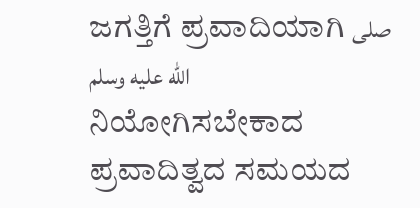ಜಗತ್ತಿಗೆ ಪ್ರವಾದಿಯಾಗಿ صلى الله عليه وسلم ನಿಯೋಗಿಸಬೇಕಾದ ಪ್ರವಾದಿತ್ವದ ಸಮಯದ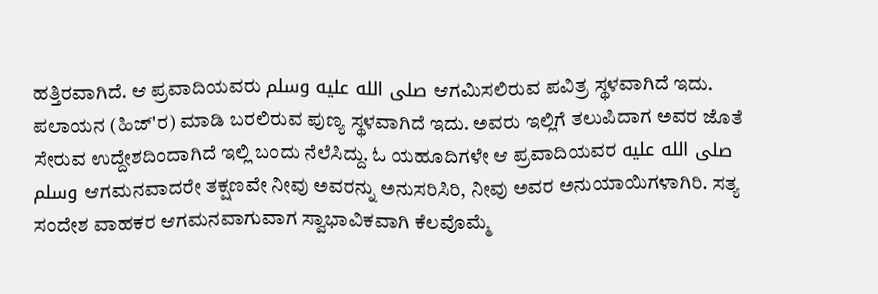ಹತ್ತಿರವಾಗಿದೆ. ಆ ಪ್ರವಾದಿಯವರು صلى الله عليه وسلم ಆಗಮಿಸಲಿರುವ ಪವಿತ್ರ ಸ್ಥಳವಾಗಿದೆ ಇದು. ಪಲಾಯನ (ಹಿಜ್'ರ) ಮಾಡಿ ಬರಲಿರುವ ಪುಣ್ಯ ಸ್ಥಳವಾಗಿದೆ ಇದು. ಅವರು ಇಲ್ಲಿಗೆ ತಲುಪಿದಾಗ ಅವರ ಜೊತೆ ಸೇರುವ ಉದ್ದೇಶದಿಂದಾಗಿದೆ ಇಲ್ಲಿ ಬಂದು ನೆಲೆಸಿದ್ದು. ಓ ಯಹೂದಿಗಳೇ ಆ ಪ್ರವಾದಿಯವರ صلى الله عليه وسلم ಆಗಮನವಾದರೇ ತಕ್ಷಣವೇ ನೀವು ಅವರನ್ನು ಅನುಸರಿಸಿರಿ, ನೀವು ಅವರ ಅನುಯಾಯಿಗಳಾಗಿರಿ. ಸತ್ಯ ಸಂದೇಶ ವಾಹಕರ ಆಗಮನವಾಗುವಾಗ ಸ್ವಾಭಾವಿಕವಾಗಿ ಕೆಲವೊಮ್ಮೆ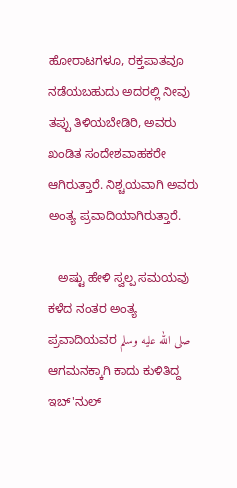ಹೋರಾಟಗಳೂ, ರಕ್ತಪಾತವೂ ನಡೆಯಬಹುದು ಅದರಲ್ಲಿ ನೀವು ತಪ್ಪು ತಿಳಿಯಬೇಡಿರಿ, ಅವರು ಖಂಡಿತ ಸಂದೇಶವಾಹಕರೇ ಆಗಿರುತ್ತಾರೆ. ನಿಶ್ಚಯವಾಗಿ ಅವರು ಅಂತ್ಯ ಪ್ರವಾದಿಯಾಗಿರುತ್ತಾರೆ.

   ಅಷ್ಟು ಹೇಳಿ ಸ್ವಲ್ಪ ಸಮಯವು ಕಳೆದ ನಂತರ ಅಂತ್ಯ ಪ್ರವಾದಿಯವರ صلى الله عليه وسلم ಆಗಮನಕ್ಕಾಗಿ ಕಾದು ಕುಳಿತಿದ್ದ ಇಬ್'ನುಲ್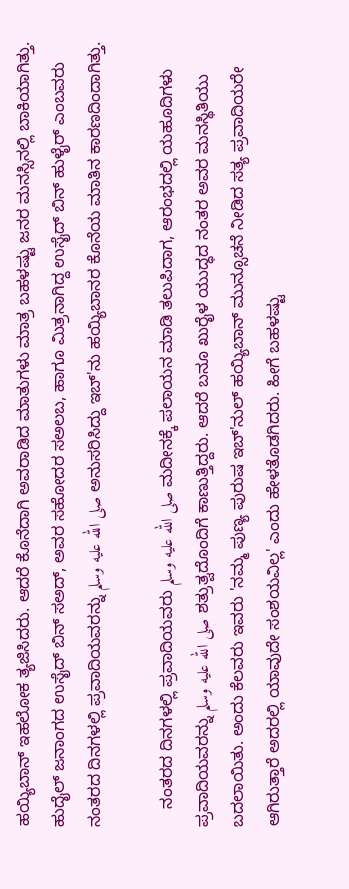ಹಯ್ಯಿಬಾನ್ ಇಹಲೋಕ ತ್ಯಜಿಸಿದರು. ಆದರೆ ಕೊನೆದಾಗಿ ಅವರಾಡಿದ ಮಾತುಗಳು ಮಾತ್ರ ಬಹಳಷ್ಟು ಜನರ ಮನಸ್ಸಿನಲ್ಲಿ ಬಾಕಿಯಾಗಿತ್ತು. ಹುದೈಲ್ ಜನಾಂಗದ ಉಸೈದ್ ಬಿನ್ ಸಅದ್, ಅವರ ಸಹೋದರ ಸಅಲಬ, ಹಾಗೂ ಮಿತ್ರನಾಗಿದ್ದ ಉಸೈದ್ ಬಿನ್ ಹುಳೈರ್ ಎಂಬವರು ನಂತರದ ದಿನಗಳಲ್ಲಿ ಪ್ರವಾದಿಯವರನ್ನು صلى الله عليه وسلم ಅನುಸರಿಸಿದ್ದು ಇಬ್'ನು ಹಯ್ಯಿಬಾನರ ಕೊನೆಯ ಮಾತಿನ ಕಾರಣದಿಂದಾಗಿತ್ತು.

    ನಂತರದ ದಿನಗಳಲ್ಲಿ ಪ್ರವಾದಿಯವರು صلى الله عليه وسلم ಮದೀನಕ್ಕೆ ಪಲಾಯನ ಮಾಡಿ ತಲುಪಿದಾಗ, ಆರಂಭದಲ್ಲಿ ಯಹೂದಿಗಳು ಪ್ರವಾದಿಯವರನ್ನು صلى الله عليه وسلم ಶತ್ರುತ್ವದೊಂದಿಗೆ ಕಾಣುತ್ತಿದ್ದರು. ಆದರೆ ಬನೂ ಖುರೈಳ ಯುದ್ಧದ ನಂತರ ಅವರ ಮನಸ್ಥಿತಿಯು ಬದಲಾಯಿತು. ಅಂದು ಕೆಲವರು ಇವರು 'ನಮ್ಮ ಪುಣ್ಯ ಪುರುಷ ಇಬ್'ನುಲ್ ಹಯ್ಯಿಬಾನ್ ಮುನ್ಸೂಚನೆ ನೀಡಿದ ಸತ್ಯ ಪ್ರವಾದಿಯರೇ ಆಗಿರುತ್ತಾರೆ ಅದರಲ್ಲಿ ಯಾವುದೇ ಸಂಶಯವಿಲ್ಲ' ಎಂದು ಹೇಳತೊಡಗಿದರು. ಹೀಗೆ ಬಹಳಷ್ಟು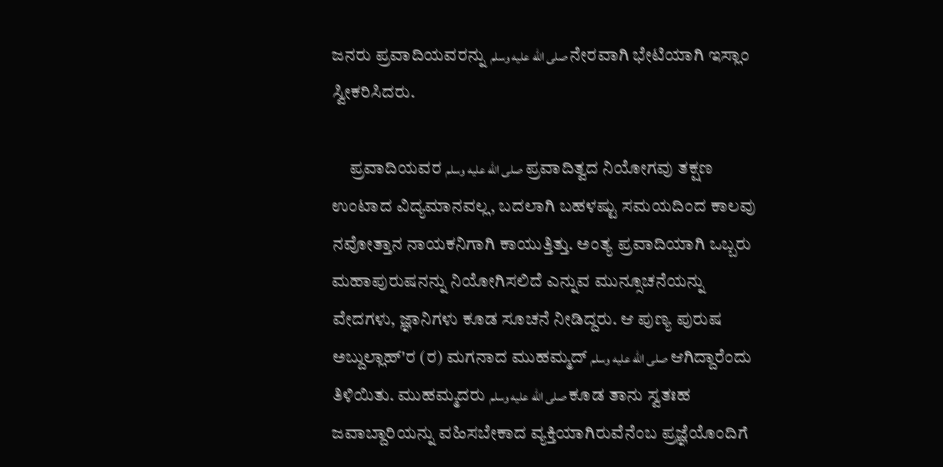ಜನರು ಪ್ರವಾದಿಯವರನ್ನು صلى الله عليه وسلم ನೇರವಾಗಿ ಭೇಟಿಯಾಗಿ ಇಸ್ಲಾಂ ಸ್ವೀಕರಿಸಿದರು.

     ಪ್ರವಾದಿಯವರ صلى الله عليه وسلم ಪ್ರವಾದಿತ್ವದ ನಿಯೋಗವು ತಕ್ಷಣ ಉಂಟಾದ ವಿದ್ಯಮಾನವಲ್ಲ, ಬದಲಾಗಿ ಬಹಳಷ್ಟು ಸಮಯದಿಂದ ಕಾಲವು ನವೋತ್ತಾನ ನಾಯಕನಿಗಾಗಿ ಕಾಯುತ್ತಿತ್ತು. ಅಂತ್ಯ ಪ್ರವಾದಿಯಾಗಿ ಒಬ್ಬರು ಮಹಾಪುರುಷನನ್ನು ನಿಯೋಗಿಸಲಿದೆ ಎನ್ನುವ ಮುನ್ಸೂಚನೆಯನ್ನು ವೇದಗಳು, ಜ್ಞಾನಿಗಳು ಕೂಡ ಸೂಚನೆ ನೀಡಿದ್ದರು. ಆ ಪುಣ್ಯ ಪುರುಷ ಅಬ್ದುಲ್ಲಾಹ್'ರ (ರ) ಮಗನಾದ ಮುಹಮ್ಮದ್ صلى الله عليه وسلم ಆಗಿದ್ದಾರೆಂದು ತಿಳಿಯಿತು. ಮುಹಮ್ಮದರು صلى الله عليه وسلم ಕೂಡ ತಾನು ಸ್ವತಃಹ ಜವಾಬ್ದಾರಿಯನ್ನು ವಹಿಸಬೇಕಾದ ವ್ಯಕ್ತಿಯಾಗಿರುವೆನೆಂಬ ಪ್ರಜ್ಞೆಯೊಂದಿಗೆ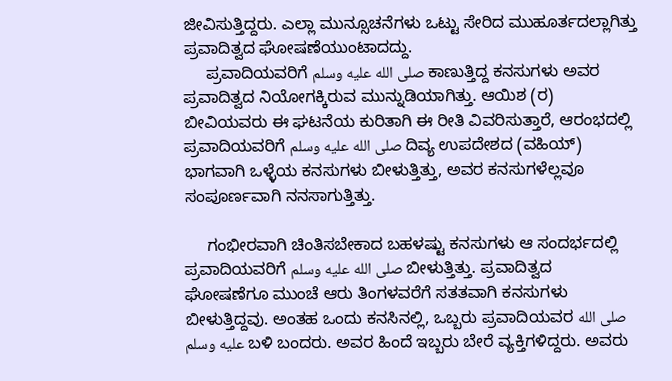ಜೀವಿಸುತ್ತಿದ್ದರು. ಎಲ್ಲಾ ಮುನ್ಸೂಚನೆಗಳು ಒಟ್ಟು ಸೇರಿದ ಮುಹೂರ್ತದಲ್ಲಾಗಿತ್ತು ಪ್ರವಾದಿತ್ವದ ಘೋಷಣೆಯುಂಟಾದದ್ದು.
     ಪ್ರವಾದಿಯವರಿಗೆ صلى الله عليه وسلم ಕಾಣುತ್ತಿದ್ದ ಕನಸುಗಳು ಅವರ ಪ್ರವಾದಿತ್ವದ ನಿಯೋಗಕ್ಕಿರುವ ಮುನ್ನುಡಿಯಾಗಿತ್ತು. ಆಯಿಶ (ರ) ಬೀವಿಯವರು ಈ ಘಟನೆಯ ಕುರಿತಾಗಿ ಈ ರೀತಿ ವಿವರಿಸುತ್ತಾರೆ, ಆರಂಭದಲ್ಲಿ ಪ್ರವಾದಿಯವರಿಗೆ صلى الله عليه وسلم ದಿವ್ಯ ಉಪದೇಶದ (ವಹಿಯ್) ಭಾಗವಾಗಿ ಒಳ್ಳೆಯ ಕನಸುಗಳು ಬೀಳುತ್ತಿತ್ತು, ಅವರ ಕನಸುಗಳೆಲ್ಲವೂ ಸಂಪೂರ್ಣವಾಗಿ ನನಸಾಗುತ್ತಿತ್ತು.

     ಗಂಭೀರವಾಗಿ ಚಿಂತಿಸಬೇಕಾದ ಬಹಳಷ್ಟು ಕನಸುಗಳು ಆ ಸಂದರ್ಭದಲ್ಲಿ ಪ್ರವಾದಿಯವರಿಗೆ صلى الله عليه وسلم ಬೀಳುತ್ತಿತ್ತು. ಪ್ರವಾದಿತ್ವದ ಘೋಷಣೆಗೂ ಮುಂಚೆ ಆರು ತಿಂಗಳವರೆಗೆ ಸತತವಾಗಿ ಕನಸುಗಳು ಬೀಳುತ್ತಿದ್ದವು. ಅಂತಹ ಒಂದು ಕನಸಿನಲ್ಲಿ, ಒಬ್ಬರು ಪ್ರವಾದಿಯವರ صلى الله عليه وسلم ಬಳಿ ಬಂದರು. ಅವರ ಹಿಂದೆ ಇಬ್ಬರು ಬೇರೆ ವ್ಯಕ್ತಿಗಳಿದ್ದರು. ಅವರು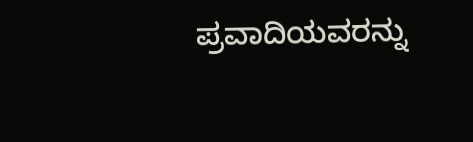ಪ್ರವಾದಿಯವರನ್ನು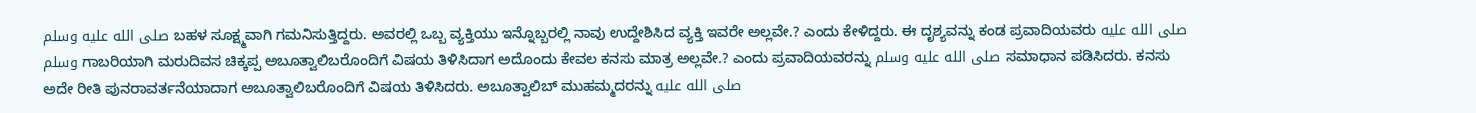صلى الله عليه وسلم ಬಹಳ ಸೂಕ್ಷ್ಮವಾಗಿ ಗಮನಿಸುತ್ತಿದ್ದರು. ಅವರಲ್ಲಿ ಒಬ್ಬ ವ್ಯಕ್ತಿಯು ಇನ್ನೊಬ್ಬರಲ್ಲಿ ನಾವು ಉದ್ದೇಶಿಸಿದ ವ್ಯಕ್ತಿ ಇವರೇ ಅಲ್ಲವೇ.? ಎಂದು ಕೇಳಿದ್ದರು. ಈ ದೃಶ್ಯವನ್ನು ಕಂಡ ಪ್ರವಾದಿಯವರು صلى الله عليه وسلم ಗಾಬರಿಯಾಗಿ ಮರುದಿವಸ ಚಿಕ್ಕಪ್ಪ ಅಬೂತ್ವಾಲಿಬರೊಂದಿಗೆ ವಿಷಯ ತಿಳಿಸಿದಾಗ ಅದೊಂದು ಕೇವಲ ಕನಸು ಮಾತ್ರ ಅಲ್ಲವೇ.? ಎಂದು ಪ್ರವಾದಿಯವರನ್ನು صلى الله عليه وسلم ಸಮಾಧಾನ ಪಡಿಸಿದರು. ಕನಸು ಅದೇ ರೀತಿ ಪುನರಾವರ್ತನೆಯಾದಾಗ ಅಬೂತ್ವಾಲಿಬರೊಂದಿಗೆ ವಿಷಯ ತಿಳಿಸಿದರು. ಅಬೂತ್ವಾಲಿಬ್ ಮುಹಮ್ಮದರನ್ನು صلى الله عليه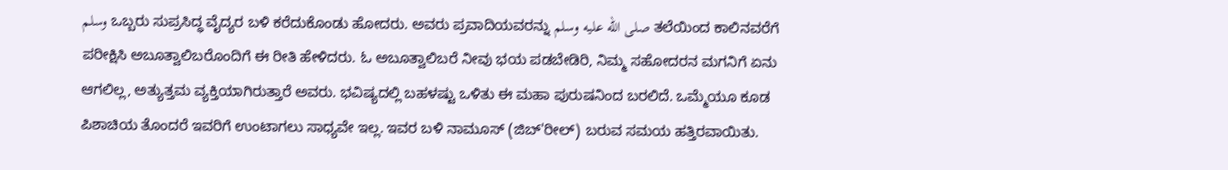وسلم ಒಬ್ಬರು ಸುಪ್ರಸಿದ್ಧ ವೈದ್ಯರ ಬಳಿ ಕರೆದುಕೊಂಡು ಹೋದರು. ಅವರು ಪ್ರವಾದಿಯವರನ್ನು صلى الله عليه وسلم ತಲೆಯಿಂದ ಕಾಲಿನವರೆಗೆ ಪರೀಕ್ಷಿಸಿ ಅಬೂತ್ವಾಲಿಬರೊಂದಿಗೆ ಈ ರೀತಿ ಹೇಳಿದರು. ಓ ಅಬೂತ್ವಾಲಿಬರೆ ನೀವು ಭಯ ಪಡಬೇಡಿರಿ, ನಿಮ್ಮ ಸಹೋದರನ ಮಗನಿಗೆ ಏನು ಆಗಲಿಲ್ಲ, ಅತ್ಯುತ್ತಮ ವ್ಯಕ್ತಿಯಾಗಿರುತ್ತಾರೆ ಅವರು. ಭವಿಷ್ಯದಲ್ಲಿ ಬಹಳಷ್ಟು ಒಳಿತು ಈ ಮಹಾ ಪುರುಷನಿಂದ ಬರಲಿದೆ. ಒಮ್ಮೆಯೂ ಕೂಡ ಪಿಶಾಚಿಯ ತೊಂದರೆ ಇವರಿಗೆ ಉಂಟಾಗಲು ಸಾಧ್ಯವೇ ಇಲ್ಲ. ಇವರ ಬಳಿ ನಾಮೂಸ್ (ಜಿಬ್'ರೀಲ್) ಬರುವ ಸಮಯ ಹತ್ತಿರವಾಯಿತು.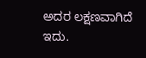ಅದರ ಲಕ್ಷಣವಾಗಿದೆ ಇದು.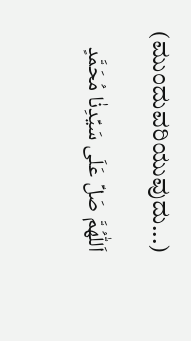(ಮುಂದುವರಿಯುವುದು...)

اَللّٰهُمَّ صَلِّ عَلَى سَيِّدِنٰا مُحَمَّدٍ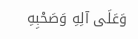وَعَلَى آلِهِ وَصَحْبِهِ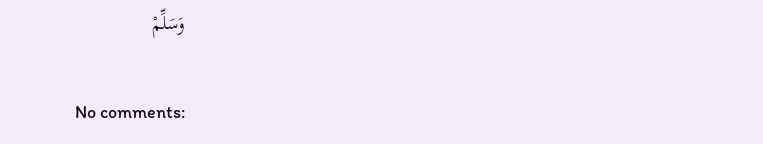وَسَلِّمْ

No comments: